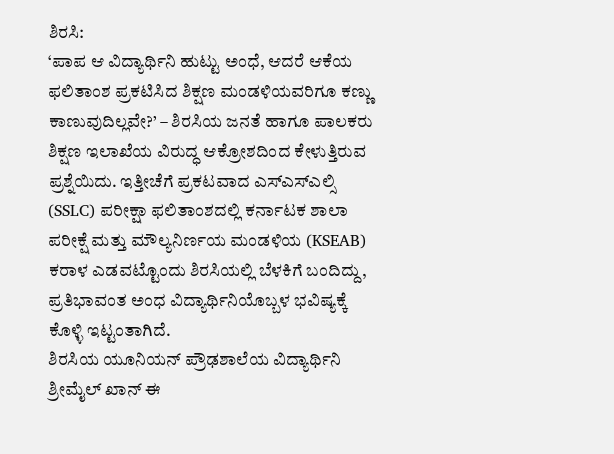ಶಿರಸಿ:
‘ಪಾಪ ಆ ವಿದ್ಯಾರ್ಥಿನಿ ಹುಟ್ಟು ಅಂಧೆ, ಆದರೆ ಆಕೆಯ ಫಲಿತಾಂಶ ಪ್ರಕಟಿಸಿದ ಶಿಕ್ಷಣ ಮಂಡಳಿಯವರಿಗೂ ಕಣ್ಣು ಕಾಣುವುದಿಲ್ಲವೇ?’ – ಶಿರಸಿಯ ಜನತೆ ಹಾಗೂ ಪಾಲಕರು ಶಿಕ್ಷಣ ಇಲಾಖೆಯ ವಿರುದ್ಧ ಆಕ್ರೋಶದಿಂದ ಕೇಳುತ್ತಿರುವ ಪ್ರಶ್ನೆಯಿದು. ಇತ್ತೀಚೆಗೆ ಪ್ರಕಟವಾದ ಎಸ್ಎಸ್ಎಲ್ಸಿ (SSLC) ಪರೀಕ್ಷಾ ಫಲಿತಾಂಶದಲ್ಲಿ ಕರ್ನಾಟಕ ಶಾಲಾ ಪರೀಕ್ಷೆ ಮತ್ತು ಮೌಲ್ಯನಿರ್ಣಯ ಮಂಡಳಿಯ (KSEAB) ಕರಾಳ ಎಡವಟ್ಟೊಂದು ಶಿರಸಿಯಲ್ಲಿ ಬೆಳಕಿಗೆ ಬಂದಿದ್ದು, ಪ್ರತಿಭಾವಂತ ಅಂಧ ವಿದ್ಯಾರ್ಥಿನಿಯೊಬ್ಬಳ ಭವಿಷ್ಯಕ್ಕೆ ಕೊಳ್ಳಿ ಇಟ್ಟಂತಾಗಿದೆ.
ಶಿರಸಿಯ ಯೂನಿಯನ್ ಪ್ರೌಢಶಾಲೆಯ ವಿದ್ಯಾರ್ಥಿನಿ ಶ್ರೀಮೈಲ್ ಖಾನ್ ಈ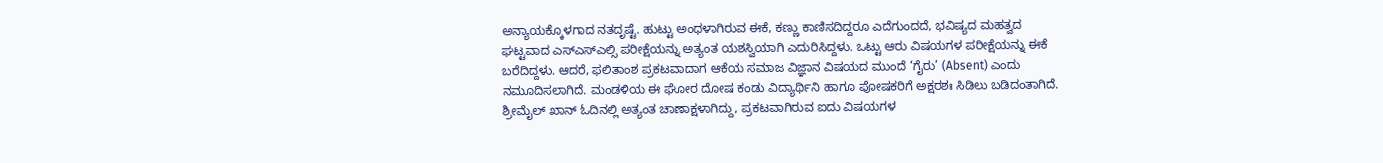ಅನ್ಯಾಯಕ್ಕೊಳಗಾದ ನತದೃಷ್ಟೆ. ಹುಟ್ಟು ಅಂಧಳಾಗಿರುವ ಈಕೆ, ಕಣ್ಣು ಕಾಣಿಸದಿದ್ದರೂ ಎದೆಗುಂದದೆ, ಭವಿಷ್ಯದ ಮಹತ್ವದ ಘಟ್ಟವಾದ ಎಸ್ಎಸ್ಎಲ್ಸಿ ಪರೀಕ್ಷೆಯನ್ನು ಅತ್ಯಂತ ಯಶಸ್ವಿಯಾಗಿ ಎದುರಿಸಿದ್ದಳು. ಒಟ್ಟು ಆರು ವಿಷಯಗಳ ಪರೀಕ್ಷೆಯನ್ನು ಈಕೆ ಬರೆದಿದ್ದಳು. ಆದರೆ, ಫಲಿತಾಂಶ ಪ್ರಕಟವಾದಾಗ ಆಕೆಯ ಸಮಾಜ ವಿಜ್ಞಾನ ವಿಷಯದ ಮುಂದೆ ‘ಗೈರು’ (Absent) ಎಂದು ನಮೂದಿಸಲಾಗಿದೆ. ಮಂಡಳಿಯ ಈ ಘೋರ ದೋಷ ಕಂಡು ವಿದ್ಯಾರ್ಥಿನಿ ಹಾಗೂ ಪೋಷಕರಿಗೆ ಅಕ್ಷರಶಃ ಸಿಡಿಲು ಬಡಿದಂತಾಗಿದೆ.
ಶ್ರೀಮೈಲ್ ಖಾನ್ ಓದಿನಲ್ಲಿ ಅತ್ಯಂತ ಚಾಣಾಕ್ಷಳಾಗಿದ್ದು, ಪ್ರಕಟವಾಗಿರುವ ಐದು ವಿಷಯಗಳ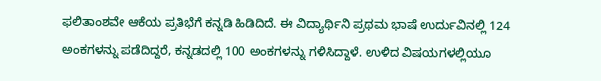ಫಲಿತಾಂಶವೇ ಆಕೆಯ ಪ್ರತಿಭೆಗೆ ಕನ್ನಡಿ ಹಿಡಿದಿದೆ. ಈ ವಿದ್ಯಾರ್ಥಿನಿ ಪ್ರಥಮ ಭಾಷೆ ಉರ್ದುವಿನಲ್ಲಿ 124 ಅಂಕಗಳನ್ನು ಪಡೆದಿದ್ದರೆ, ಕನ್ನಡದಲ್ಲಿ 100 ಅಂಕಗಳನ್ನು ಗಳಿಸಿದ್ದಾಳೆ. ಉಳಿದ ವಿಷಯಗಳಲ್ಲಿಯೂ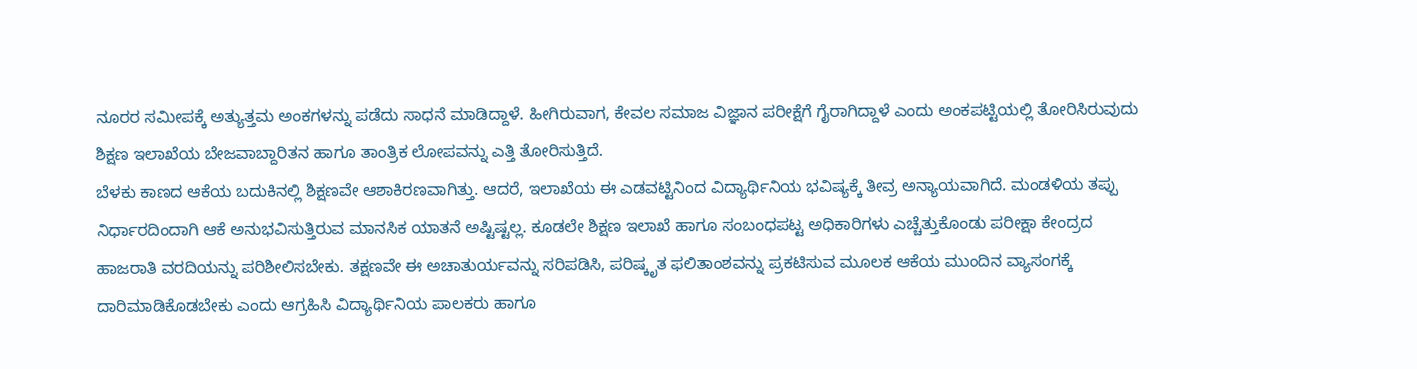ನೂರರ ಸಮೀಪಕ್ಕೆ ಅತ್ಯುತ್ತಮ ಅಂಕಗಳನ್ನು ಪಡೆದು ಸಾಧನೆ ಮಾಡಿದ್ದಾಳೆ. ಹೀಗಿರುವಾಗ, ಕೇವಲ ಸಮಾಜ ವಿಜ್ಞಾನ ಪರೀಕ್ಷೆಗೆ ಗೈರಾಗಿದ್ದಾಳೆ ಎಂದು ಅಂಕಪಟ್ಟಿಯಲ್ಲಿ ತೋರಿಸಿರುವುದು ಶಿಕ್ಷಣ ಇಲಾಖೆಯ ಬೇಜವಾಬ್ದಾರಿತನ ಹಾಗೂ ತಾಂತ್ರಿಕ ಲೋಪವನ್ನು ಎತ್ತಿ ತೋರಿಸುತ್ತಿದೆ.
ಬೆಳಕು ಕಾಣದ ಆಕೆಯ ಬದುಕಿನಲ್ಲಿ ಶಿಕ್ಷಣವೇ ಆಶಾಕಿರಣವಾಗಿತ್ತು. ಆದರೆ, ಇಲಾಖೆಯ ಈ ಎಡವಟ್ಟಿನಿಂದ ವಿದ್ಯಾರ್ಥಿನಿಯ ಭವಿಷ್ಯಕ್ಕೆ ತೀವ್ರ ಅನ್ಯಾಯವಾಗಿದೆ. ಮಂಡಳಿಯ ತಪ್ಪು ನಿರ್ಧಾರದಿಂದಾಗಿ ಆಕೆ ಅನುಭವಿಸುತ್ತಿರುವ ಮಾನಸಿಕ ಯಾತನೆ ಅಷ್ಟಿಷ್ಟಲ್ಲ. ಕೂಡಲೇ ಶಿಕ್ಷಣ ಇಲಾಖೆ ಹಾಗೂ ಸಂಬಂಧಪಟ್ಟ ಅಧಿಕಾರಿಗಳು ಎಚ್ಚೆತ್ತುಕೊಂಡು ಪರೀಕ್ಷಾ ಕೇಂದ್ರದ ಹಾಜರಾತಿ ವರದಿಯನ್ನು ಪರಿಶೀಲಿಸಬೇಕು. ತಕ್ಷಣವೇ ಈ ಅಚಾತುರ್ಯವನ್ನು ಸರಿಪಡಿಸಿ, ಪರಿಷ್ಕೃತ ಫಲಿತಾಂಶವನ್ನು ಪ್ರಕಟಿಸುವ ಮೂಲಕ ಆಕೆಯ ಮುಂದಿನ ವ್ಯಾಸಂಗಕ್ಕೆ ದಾರಿಮಾಡಿಕೊಡಬೇಕು ಎಂದು ಆಗ್ರಹಿಸಿ ವಿದ್ಯಾರ್ಥಿನಿಯ ಪಾಲಕರು ಹಾಗೂ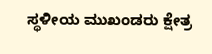ಸ್ಥಳೀಯ ಮುಖಂಡರು ಕ್ಷೇತ್ರ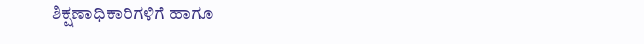ಶಿಕ್ಷಣಾಧಿಕಾರಿಗಳಿಗೆ ಹಾಗೂ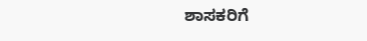ಶಾಸಕರಿಗೆ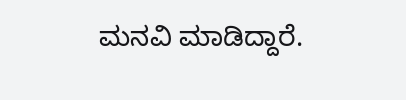ಮನವಿ ಮಾಡಿದ್ದಾರೆ.